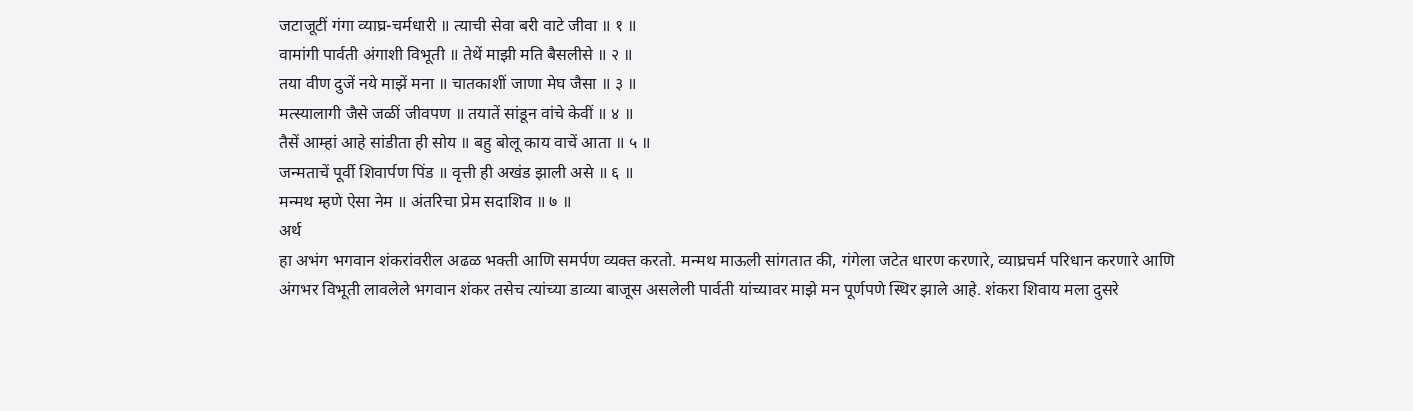जटाजूटीं गंगा व्याघ्र-चर्मधारी ॥ त्याची सेवा बरी वाटे जीवा ॥ १ ॥
वामांगी पार्वती अंगाशी विभूती ॥ तेथें माझी मति बैसलीसे ॥ २ ॥
तया वीण दुजें नये माझें मना ॥ चातकाशीं जाणा मेघ जैसा ॥ ३ ॥
मत्स्यालागी जैसे जळीं जीवपण ॥ तयातें सांडून वांचे केवीं ॥ ४ ॥
तैसें आम्हां आहे सांडीता ही सोय ॥ बहु बोलू काय वाचें आता ॥ ५ ॥
जन्मताचें पूर्वी शिवार्पण पिंड ॥ वृत्ती ही अखंड झाली असे ॥ ६ ॥
मन्मथ म्हणे ऐसा नेम ॥ अंतरिचा प्रेम सदाशिव ॥ ७ ॥
अर्थ
हा अभंग भगवान शंकरांवरील अढळ भक्ती आणि समर्पण व्यक्त करतो. मन्मथ माऊली सांगतात की, गंगेला जटेत धारण करणारे, व्याघ्रचर्म परिधान करणारे आणि अंगभर विभूती लावलेले भगवान शंकर तसेच त्यांच्या डाव्या बाजूस असलेली पार्वती यांच्यावर माझे मन पूर्णपणे स्थिर झाले आहे. शंकरा शिवाय मला दुसरे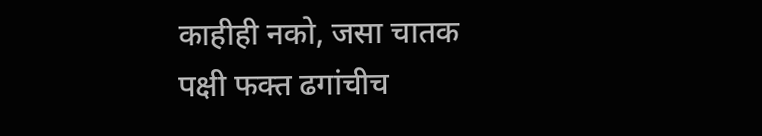काहीही नको, जसा चातक पक्षी फक्त ढगांचीच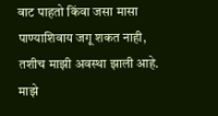वाट पाहतो किंवा जसा मासा पाण्याशिवाय जगू शकत नाही, तशीच माझी अवस्था झाली आहे. माझे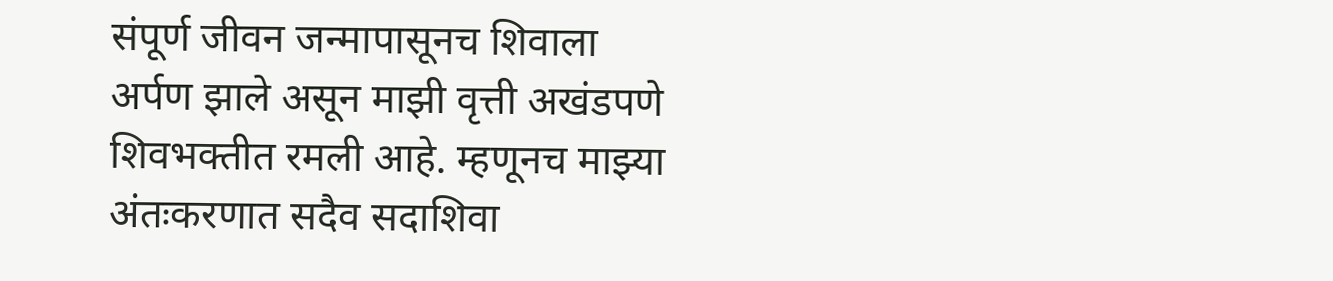संपूर्ण जीवन जन्मापासूनच शिवाला अर्पण झाले असून माझी वृत्ती अखंडपणे शिवभक्तीत रमली आहे. म्हणूनच माझ्या अंतःकरणात सदैव सदाशिवा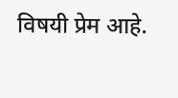विषयी प्रेम आहे.